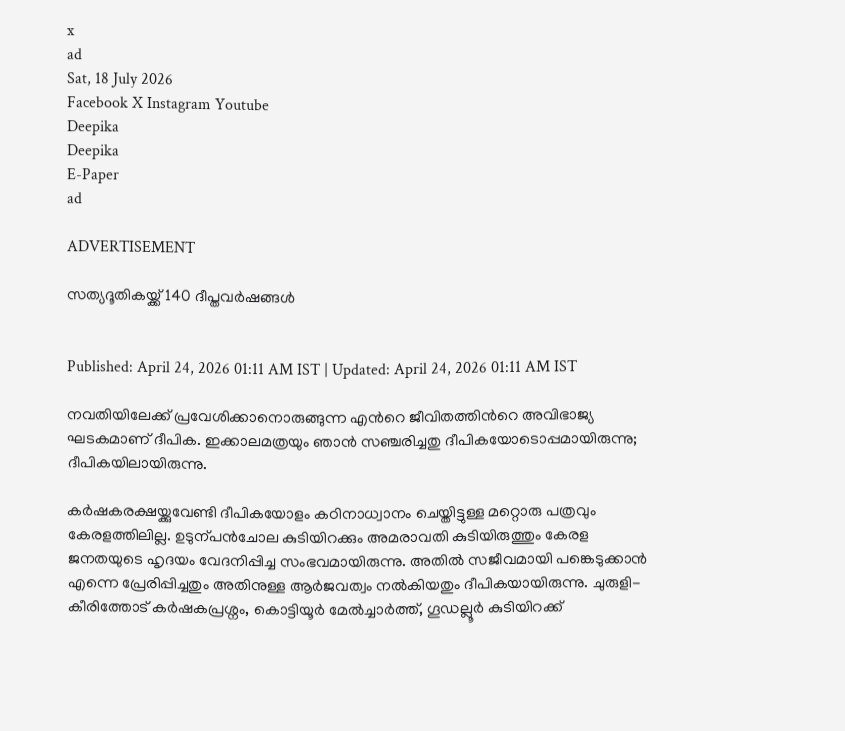x
ad
Sat, 18 July 2026
Facebook X Instagram Youtube
Deepika
Deepika
E-Paper
ad

ADVERTISEMENT

സത്യദൂതികയ്ക്ക് 140 ദീപ്തവർഷങ്ങൾ


Published: April 24, 2026 01:11 AM IST | Updated: April 24, 2026 01:11 AM IST

നവതിയിലേക്ക് പ്രവേശിക്കാനൊരുങ്ങുന്ന എന്‍റെ ജീവിതത്തിന്‍റെ അവിഭാജ്യ ഘടകമാണ് ദീപിക. ഇക്കാലമത്രയും ഞാൻ സഞ്ചരിച്ചതു ദീപികയോടൊപ്പമായിരുന്നു; ദീപികയിലായിരുന്നു.

കർഷകരക്ഷയ്ക്കുവേണ്ടി ദീപികയോളം കഠിനാധ്വാനം ചെയ്തിട്ടുള്ള മറ്റൊരു പത്രവും കേരളത്തിലില്ല. ഉടുന്പൻചോല കുടിയിറക്കും അമരാവതി കുടിയിരുത്തും കേരള ജനതയുടെ ഹൃദയം വേദനിപ്പിച്ച സംഭവമായിരുന്നു. അതിൽ സജീവമായി പങ്കെടുക്കാൻ എന്നെ പ്രേരിപ്പിച്ചതും അതിനുള്ള ആർജവത്വം നൽകിയതും ദീപികയായിരുന്നു. ചുരുളി-കീരിത്തോട് കർഷകപ്രശ്നം, കൊട്ടിയൂർ മേൽച്ചാർത്ത്, ഗൂഡല്ലൂർ കുടിയിറക്ക്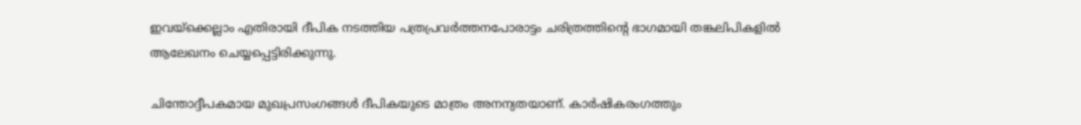ഇവയ്ക്കെല്ലാം എതിരായി ദീപിക നടത്തിയ പത്രപ്രവർത്തനപോരാട്ടം ചരിത്രത്തിന്‍റെ ഭാഗമായി തങ്കലിപികളിൽ ആലേഖനം ചെയ്യപ്പെട്ടിരിക്കുന്നു.

ചിന്തോദ്ദീപകമായ മുഖപ്രസംഗങ്ങൾ ദീപികയുടെ മാത്രം അനന്യതയാണ്. കാർഷികരംഗത്തും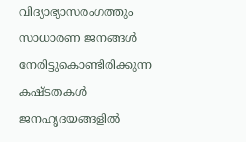വിദ്യാഭ്യാസരംഗത്തും സാധാരണ ജനങ്ങൾ നേരിട്ടുകൊണ്ടിരിക്കുന്ന കഷ്ടതകൾ ജനഹൃദയങ്ങളിൽ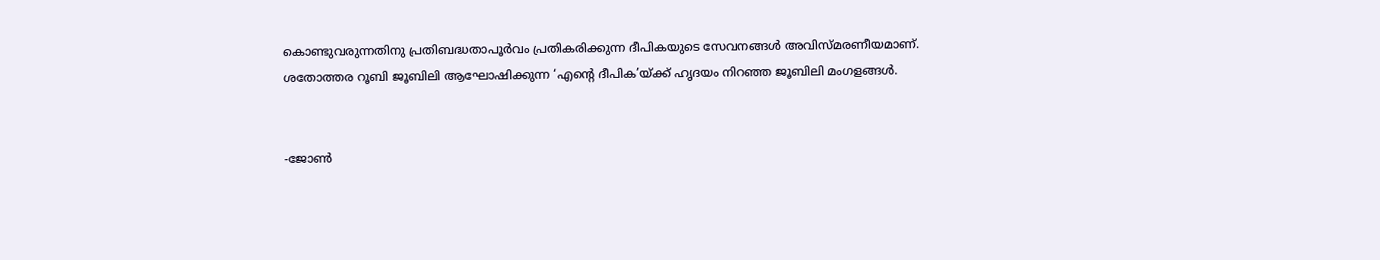കൊണ്ടുവരുന്നതിനു പ്രതിബദ്ധതാപൂർവം പ്രതികരിക്കുന്ന ദീപികയുടെ സേവനങ്ങൾ അവിസ്മരണീയമാണ്. ശതോത്തര റൂബി ജൂബിലി ആഘോഷിക്കുന്ന ‘എന്‍റെ ദീപിക’യ്ക്ക് ഹൃദയം നിറഞ്ഞ ജൂബിലി മംഗളങ്ങൾ.


-ജോണ്‍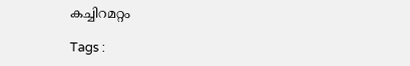കച്ചിറമറ്റം

Tags :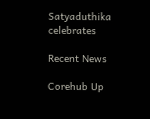Satyaduthika celebrates

Recent News

Corehub Up